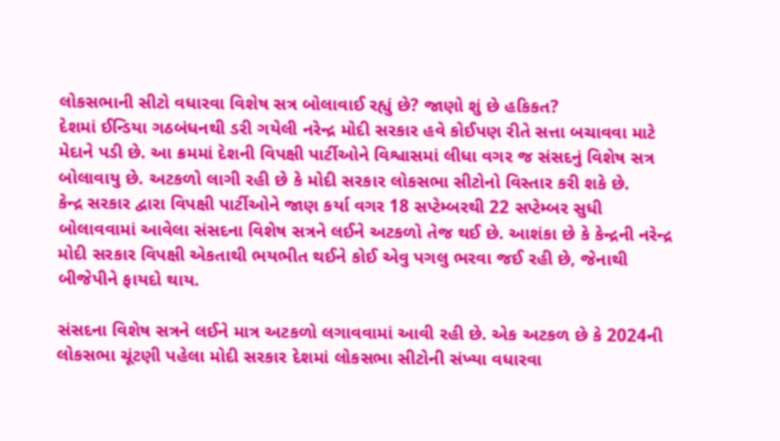લોકસભાની સીટો વધારવા વિશેષ સત્ર બોલાવાઈ રહ્યું છે? જાણો શું છે હકિકત?
દેશમાં ઈન્ડિયા ગઠબંધનથી ડરી ગયેલી નરેન્દ્ર મોદી સરકાર હવે કોઈપણ રીતે સત્તા બચાવવા માટે મેદાને પડી છે. આ ક્રમમાં દેશની વિપક્ષી પાર્ટીઓને વિશ્વાસમાં લીધા વગર જ સંસદનું વિશેષ સત્ર બોલાવાયુ છે. અટકળો લાગી રહી છે કે મોદી સરકાર લોકસભા સીટોનો વિસ્તાર કરી શકે છે.
કેન્દ્ર સરકાર દ્વારા વિપક્ષી પાર્ટીઓને જાણ કર્યા વગર 18 સપ્ટેમ્બરથી 22 સપ્ટેમ્બર સુધી બોલાવવામાં આવેલા સંસદના વિશેષ સત્રને લઈને અટકળો તેજ થઈ છે. આશંકા છે કે કેન્દ્રની નરેન્દ્ર મોદી સરકાર વિપક્ષી એકતાથી ભયભીત થઈને કોઈ એવુ પગલુ ભરવા જઈ રહી છે, જેનાથી બીજેપીને ફાયદો થાય.

સંસદના વિશેષ સત્રને લઈને માત્ર અટકળો લગાવવામાં આવી રહી છે. એક અટકળ છે કે 2024ની લોકસભા ચૂંટણી પહેલા મોદી સરકાર દેશમાં લોકસભા સીટોની સંખ્યા વધારવા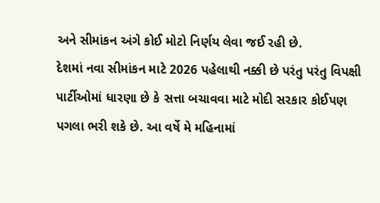અને સીમાંકન અંગે કોઈ મોટો નિર્ણય લેવા જઈ રહી છે.
દેશમાં નવા સીમાંકન માટે 2026 પહેલાથી નક્કી છે પરંતુ પરંતુ વિપક્ષી પાર્ટીઓમાં ધારણા છે કે સત્તા બચાવવા માટે મોદી સરકાર કોઈપણ પગલા ભરી શકે છે. આ વર્ષે મે મહિનામાં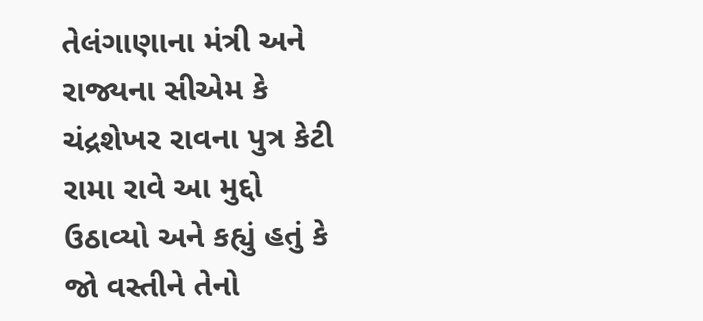તેલંગાણાના મંત્રી અને રાજ્યના સીએમ કે ચંદ્રશેખર રાવના પુત્ર કેટી રામા રાવે આ મુદ્દો ઉઠાવ્યો અને કહ્યું હતું કે જો વસ્તીને તેનો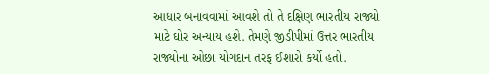આધાર બનાવવામાં આવશે તો તે દક્ષિણ ભારતીય રાજ્યો માટે ઘોર અન્યાય હશે. તેમણે જીડીપીમાં ઉત્તર ભારતીય રાજ્યોના ઓછા યોગદાન તરફ ઈશારો કર્યો હતો.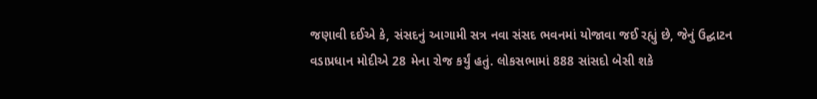જણાવી દઈએ કે, સંસદનું આગામી સત્ર નવા સંસદ ભવનમાં યોજાવા જઈ રહ્યું છે, જેનું ઉદ્ઘાટન વડાપ્રધાન મોદીએ 28 મેના રોજ કર્યું હતું. લોકસભામાં 888 સાંસદો બેસી શકે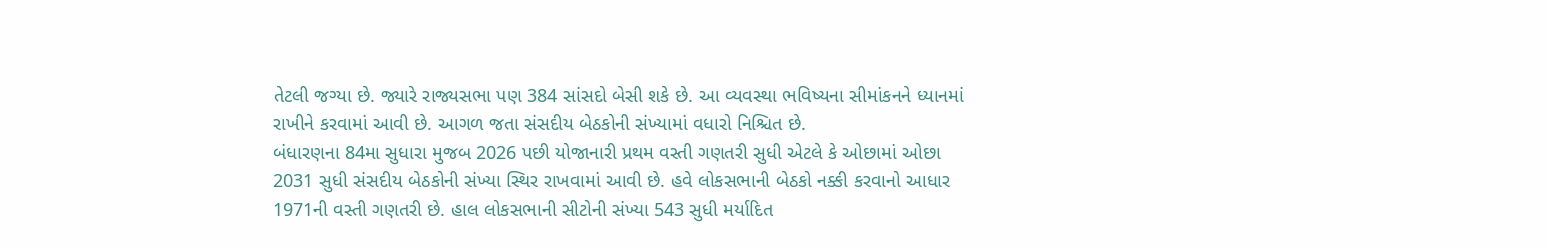તેટલી જગ્યા છે. જ્યારે રાજ્યસભા પણ 384 સાંસદો બેસી શકે છે. આ વ્યવસ્થા ભવિષ્યના સીમાંકનને ધ્યાનમાં રાખીને કરવામાં આવી છે. આગળ જતા સંસદીય બેઠકોની સંખ્યામાં વધારો નિશ્ચિત છે.
બંધારણના 84મા સુધારા મુજબ 2026 પછી યોજાનારી પ્રથમ વસ્તી ગણતરી સુધી એટલે કે ઓછામાં ઓછા 2031 સુધી સંસદીય બેઠકોની સંખ્યા સ્થિર રાખવામાં આવી છે. હવે લોકસભાની બેઠકો નક્કી કરવાનો આધાર 1971ની વસ્તી ગણતરી છે. હાલ લોકસભાની સીટોની સંખ્યા 543 સુધી મર્યાદિત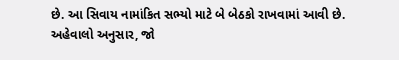છે. આ સિવાય નામાંકિત સભ્યો માટે બે બેઠકો રાખવામાં આવી છે.
અહેવાલો અનુસાર, જો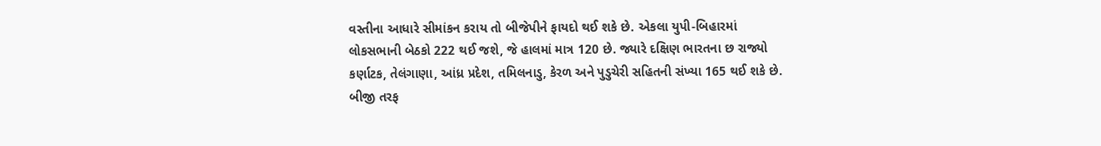વસ્તીના આધારે સીમાંકન કરાય તો બીજેપીને ફાયદો થઈ શકે છે. એકલા યુપી-બિહારમાં લોકસભાની બેઠકો 222 થઈ જશે, જે હાલમાં માત્ર 120 છે. જ્યારે દક્ષિણ ભારતના છ રાજ્યો કર્ણાટક, તેલંગાણા, આંધ્ર પ્રદેશ, તમિલનાડુ, કેરળ અને પુડુચેરી સહિતની સંખ્યા 165 થઈ શકે છે. બીજી તરફ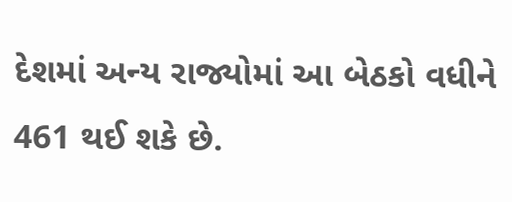દેશમાં અન્ય રાજ્યોમાં આ બેઠકો વધીને 461 થઈ શકે છે.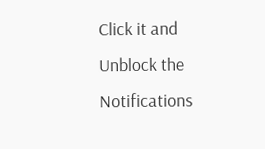Click it and Unblock the Notifications